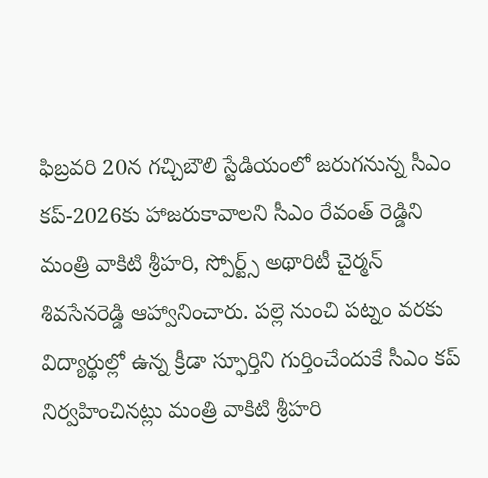ఫిబ్రవరి 20న గచ్చిబౌలి స్టేడియంలో జరుగనున్న సీఎం కప్-2026కు హాజరుకావాలని సీఎం రేవంత్ రెడ్డిని మంత్రి వాకిటి శ్రీహరి, స్పోర్ట్స్ అథారిటీ చైర్మన్ శివసేనరెడ్డి ఆహ్వానించారు. పల్లె నుంచి పట్నం వరకు విద్యార్థుల్లో ఉన్న క్రీడా స్ఫూర్తిని గుర్తించేందుకే సీఎం కప్ నిర్వహించినట్లు మంత్రి వాకిటి శ్రీహరి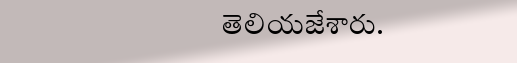తెలియజేశారు.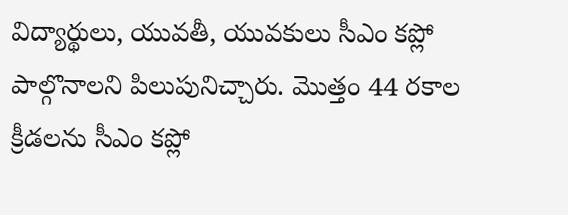విద్యార్థులు, యువతీ, యువకులు సీఎం కప్లో పాల్గొనాలని పిలుపునిచ్చారు. మొత్తం 44 రకాల క్రీడలను సీఎం కప్లో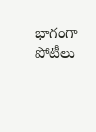భాగంగా పోటీలు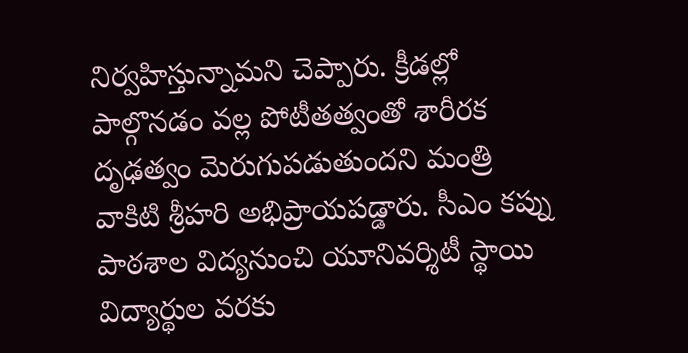నిర్వహిస్తున్నామని చెప్పారు. క్రీడల్లో పాల్గొనడం వల్ల పోటీతత్వంతో శారీరక దృఢత్వం మెరుగుపడుతుందని మంత్రి వాకిటి శ్రీహరి అభిప్రాయపడ్డారు. సీఎం కప్ను పాఠశాల విద్యనుంచి యూనివర్శిటీ స్థాయి విద్యార్థుల వరకు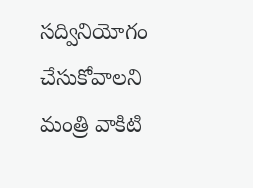సద్వినియోగం చేసుకోవాలని మంత్రి వాకిటి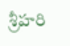శ్రీహరి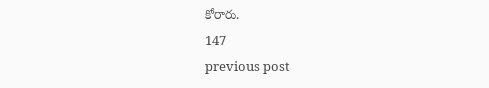కోరారు.
147
previous post